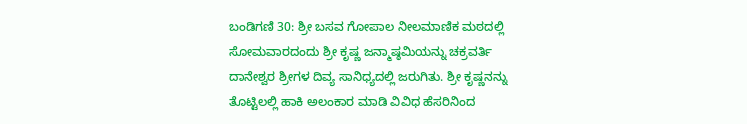ಬಂಡಿಗಣಿ 30: ಶ್ರೀ ಬಸವ ಗೋಪಾಲ ನೀಲಮಾಣಿಕ ಮಠದಲ್ಲಿ ಸೋಮವಾರದಂದು ಶ್ರೀ ಕೃಷ್ಣ ಜನ್ಮಾಷ್ಠಮಿಯನ್ನು ಚಕ್ರವರ್ತಿ ದಾನೇಶ್ವರ ಶ್ರೀಗಳ ದಿವ್ಯ ಸಾನಿಧ್ಯದಲ್ಲಿ ಜರುಗಿತು. ಶ್ರೀ ಕೃಷ್ಣನನ್ನು ತೊಟ್ಟಿಲಲ್ಲಿ ಹಾಕಿ ಅಲಂಕಾರ ಮಾಡಿ ವಿವಿಧ ಹೆಸರಿನಿಂದ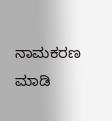ನಾಮಕರಣ ಮಾಡಿ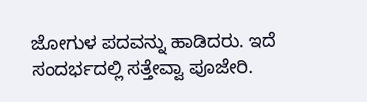ಜೋಗುಳ ಪದವನ್ನು ಹಾಡಿದರು. ಇದೆ ಸಂದರ್ಭದಲ್ಲಿ ಸತ್ತೇವ್ವಾ ಪೂಜೇರಿ.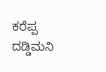ಕರೆಪ್ಪ ದಡ್ಡಿಮನಿ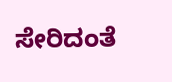ಸೇರಿದಂತೆ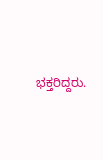ಭಕ್ತರಿದ್ದರು.